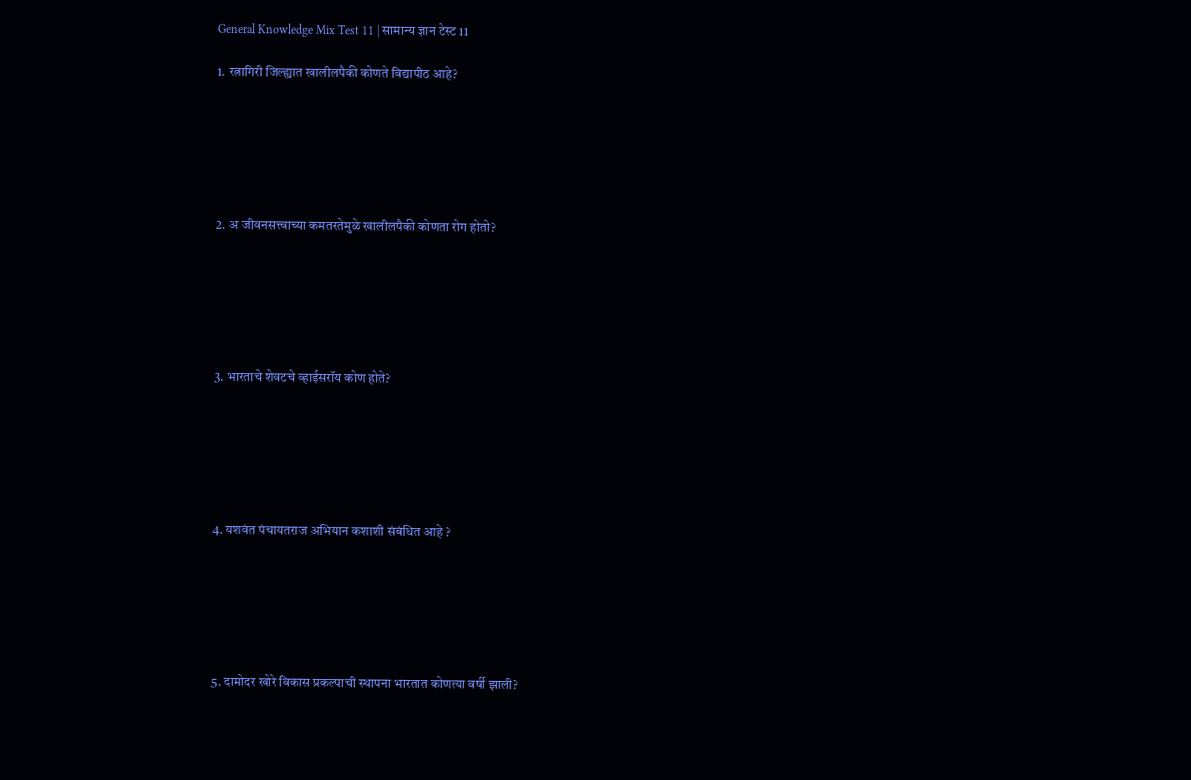General Knowledge Mix Test 11 | सामान्य ज्ञान टेस्ट 11

1. रत्नागिरी जिल्ह्यात खालीलपैकी कोणते विद्यापीठ आहे?






2. अ जीवनसत्त्वाच्या कमतरतेमुळे खालीलपैकी कोणता रोग होतो?






3. भारताचे शेवटचे व्हाईसरॉय कोण होते?






4. यशवंत पंचायतराज अभियान कशाशी संबंधित आहे ?






5. दामोदर खोरे विकास प्रकल्पाची स्थापना भारतात कोणत्या वर्षी झाली?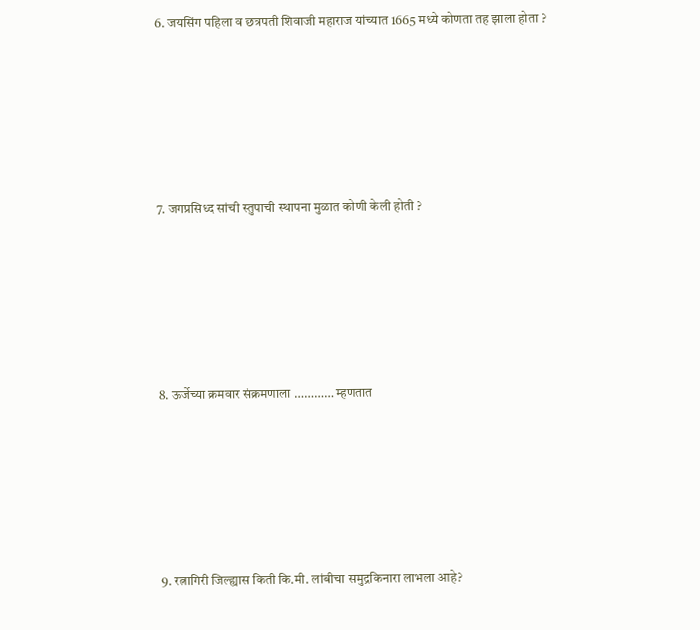6. जयसिंग पहिला व छत्रपती शिवाजी महाराज यांच्यात 1665 मध्ये कोणता तह झाला होता ?






7. जगप्रसिध्द सांची स्तुपाची स्थापना मुळात कोणी केली होती ?






8. ऊर्जेच्या क्रमवार संक्रमणाला ………… म्हणतात






9. रत्नागिरी जिल्ह्यास किती कि.मी. लांबीचा समुद्रकिनारा लाभला आहे?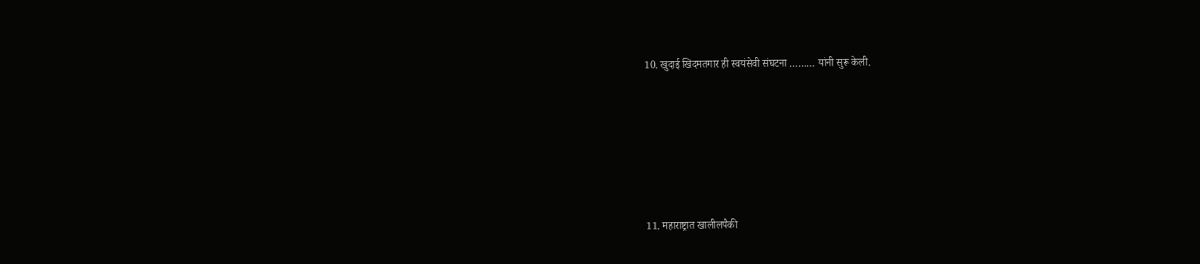10. खुदाई खिदमतगार ही स्वयंसेवी संघटना ……… यांनी सुरू केली.






11. महाराष्ट्रात खालीलपैकी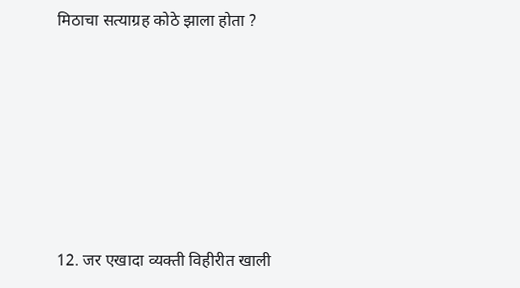मिठाचा सत्याग्रह कोठे झाला होता ?






12. जर एखादा व्यक्ती विहीरीत खाली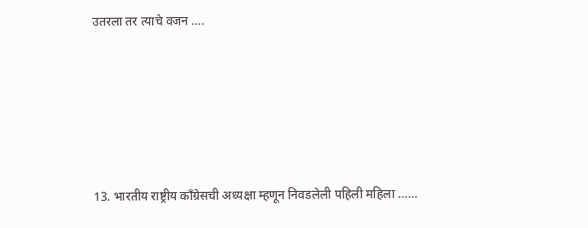उतरला तर त्याचे वजन ….






13. भारतीय राष्ट्रीय काँग्रेसची अध्यक्षा म्हणून निवडलेली पहिली महिला ……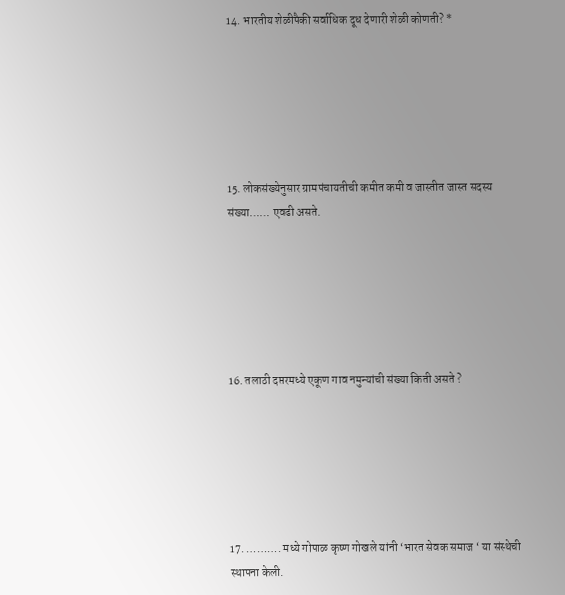14. भारतीय शेळीपैकी सर्वाधिक दूध देणारी शेळी कोणती? *






15. लोकसंख्येनुसार ग्रामपंचायतीची कमीत कमी व जास्तीत जास्त सदस्य संख्या…… एवढी असते.






16. तलाठी दप्तरमध्ये एकूण गाव नमुन्यांची संख्या किती असते ?






17. ………. मध्ये गोपाळ कृष्ण गोखले यांनी ‘भारत सेवक समाज ‘ या संस्थेची स्थापना केली.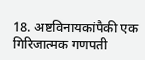18. अष्टविनायकांपैकी एक गिरिजात्मक गणपती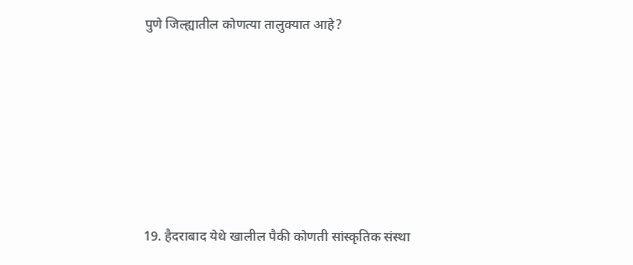पुणे जिल्ह्यातील कोणत्या तालुक्यात आहे?






19. हैदराबाद येथे खालील पैकी कोणती सांस्कृतिक संस्था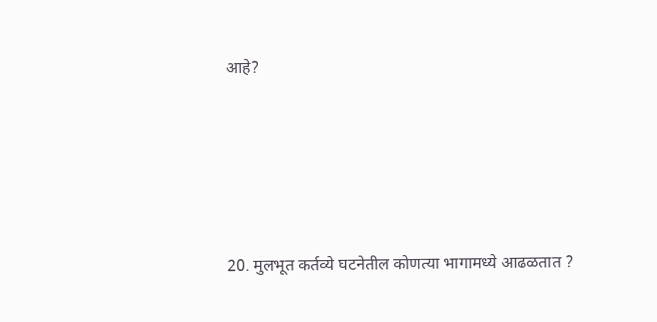आहे?






20. मुलभूत कर्तव्ये घटनेतील कोणत्या भागामध्ये आढळतात ?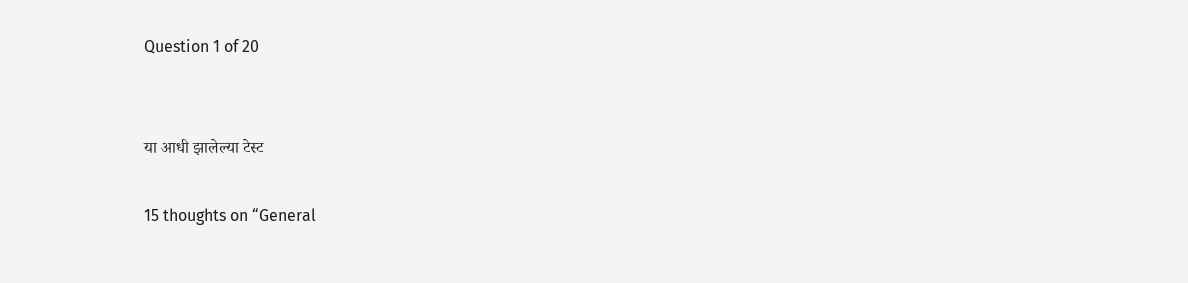Question 1 of 20


या आधी झालेल्या टेस्ट

15 thoughts on “General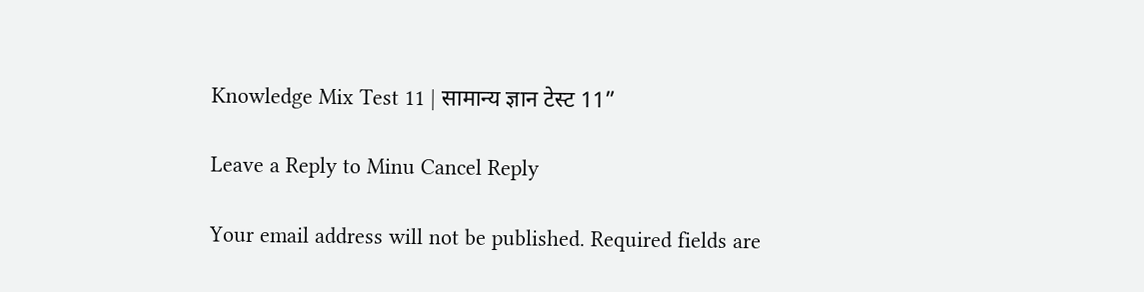Knowledge Mix Test 11 | सामान्य ज्ञान टेस्ट 11”

Leave a Reply to Minu Cancel Reply

Your email address will not be published. Required fields are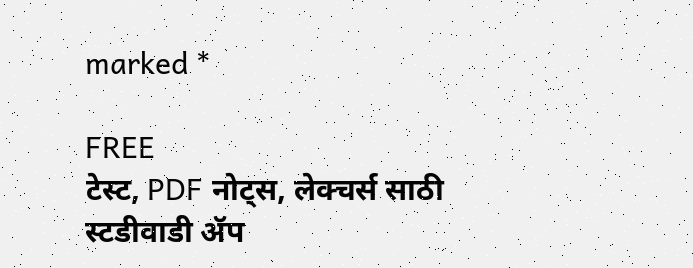marked *

FREE
टेस्ट, PDF नोट्स, लेक्चर्स साठी स्टडीवाडी ॲप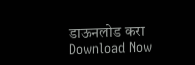डाऊनलोड करा
Download Now